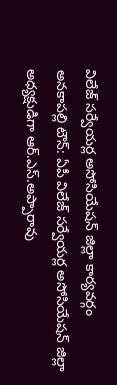విలేజ్ సర్వేయర్ల అసోసియేషన్ జిల్లా కార్యవర్గం
అనకాపల్లి టౌన్: ఏపీ విలేజ్ సర్వేయర్ల అసోసియేషన్ జిల్లా అధ్యక్షుడిగా ఆర్.ఎస్.అప్పారావు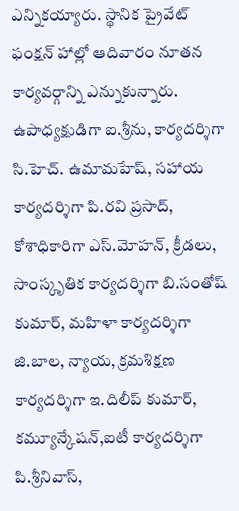ఎన్నికయ్యారు. స్థానిక ప్రైవేట్ ఫంక్షన్ హాల్లో ఆదివారం నూతన కార్యవర్గాన్ని ఎన్నుకున్నారు. ఉపాధ్యక్షుడిగా ఐ.శ్రీను, కార్యదర్శిగా సి.హెచ్. ఉమామహేష్, సహాయ కార్యదర్శిగా పి.రవి ప్రసాద్, కోశాధికారిగా ఎస్.మోహన్, క్రీడలు, సాంస్కృతిక కార్యదర్శిగా బి.సంతోష్ కుమార్, మహిళా కార్యదర్శిగా జి.బాల, న్యాయ, క్రమశిక్షణ కార్యదర్శిగా ఇ.దిలీప్ కుమార్, కమ్యూన్కేషన్,ఐటీ కార్యదర్శిగా పి.శ్రీనివాస్,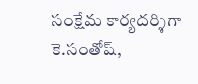సంక్షేమ కార్యదర్శిగా కె.సంతోష్,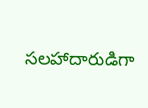సలహాదారుడిగా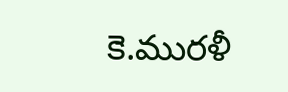కె.మురళీ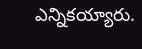ఎన్నికయ్యారు.